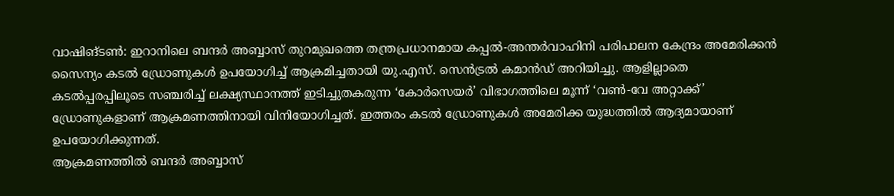വാഷിങ്ടൺ: ഇറാനിലെ ബന്ദർ അബ്ബാസ് തുറമുഖത്തെ തന്ത്രപ്രധാനമായ കപ്പൽ-അന്തർവാഹിനി പരിപാലന കേന്ദ്രം അമേരിക്കൻ സൈന്യം കടൽ ഡ്രോണുകൾ ഉപയോഗിച്ച് ആക്രമിച്ചതായി യു.എസ്. സെൻട്രൽ കമാൻഡ് അറിയിച്ചു. ആളില്ലാതെ കടൽപ്പരപ്പിലൂടെ സഞ്ചരിച്ച് ലക്ഷ്യസ്ഥാനത്ത് ഇടിച്ചുതകരുന്ന ‘കോർസെയർ’ വിഭാഗത്തിലെ മൂന്ന് ‘വൺ-വേ അറ്റാക്ക്’ ഡ്രോണുകളാണ് ആക്രമണത്തിനായി വിനിയോഗിച്ചത്. ഇത്തരം കടൽ ഡ്രോണുകൾ അമേരിക്ക യുദ്ധത്തിൽ ആദ്യമായാണ് ഉപയോഗിക്കുന്നത്.
ആക്രമണത്തിൽ ബന്ദർ അബ്ബാസ്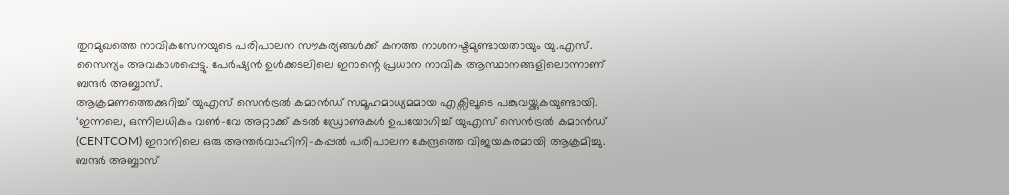തുറമുഖത്തെ നാവികസേനയുടെ പരിപാലന സൗകര്യങ്ങൾക്ക് കനത്ത നാശനഷ്ടമുണ്ടായതായും യു.എസ്. സൈന്യം അവകാശപ്പെട്ടു. പേർഷ്യൻ ഉൾക്കടലിലെ ഇറാന്റെ പ്രധാന നാവിക ആസ്ഥാനങ്ങളിലൊന്നാണ് ബന്ദർ അബ്ബാസ്.
ആക്രമണത്തെക്കുറിച്ച് യുഎസ് സെൻട്രൽ കമാൻഡ് സമൂഹമാധ്യമമായ എക്സിലൂടെ പങ്കുവയ്ക്കുകയുണ്ടായി.
‘ഇന്നലെ, ഒന്നിലധികം വൺ-വേ അറ്റാക്ക് കടൽ ഡ്രോണുകൾ ഉപയോഗിച്ച് യുഎസ് സെൻട്രൽ കമാൻഡ് (CENTCOM) ഇറാനിലെ ഒരു അന്തർവാഹിനി-കപ്പൽ പരിപാലന കേന്ദ്രത്തെ വിജയകരമായി ആക്രമിച്ചു. ബന്ദർ അബ്ബാസ്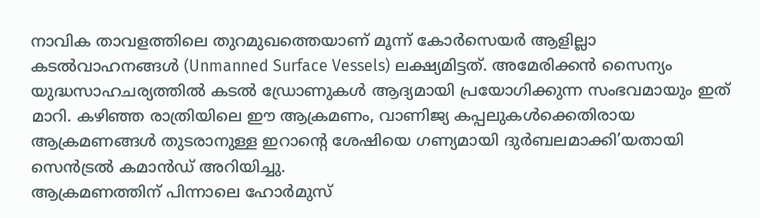നാവിക താവളത്തിലെ തുറമുഖത്തെയാണ് മൂന്ന് കോർസെയർ ആളില്ലാ കടൽവാഹനങ്ങൾ (Unmanned Surface Vessels) ലക്ഷ്യമിട്ടത്. അമേരിക്കൻ സൈന്യം യുദ്ധസാഹചര്യത്തിൽ കടൽ ഡ്രോണുകൾ ആദ്യമായി പ്രയോഗിക്കുന്ന സംഭവമായും ഇത് മാറി. കഴിഞ്ഞ രാത്രിയിലെ ഈ ആക്രമണം, വാണിജ്യ കപ്പലുകൾക്കെതിരായ ആക്രമണങ്ങൾ തുടരാനുള്ള ഇറാന്റെ ശേഷിയെ ഗണ്യമായി ദുർബലമാക്കി’യതായി സെൻട്രൽ കമാൻഡ് അറിയിച്ചു.
ആക്രമണത്തിന് പിന്നാലെ ഹോർമുസ്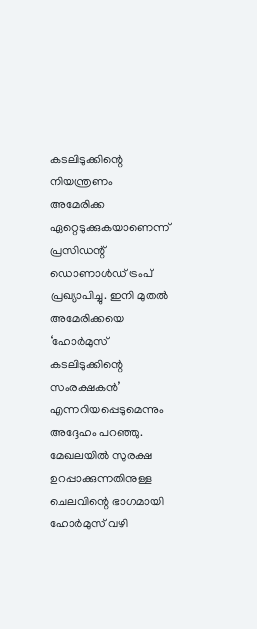കടലിടുക്കിന്റെ നിയന്ത്രണം അമേരിക്ക ഏറ്റെടുക്കുകയാണെന്ന് പ്രസിഡന്റ് ഡൊണാൾഡ് ട്രംപ് പ്രഖ്യാപിച്ചു. ഇനി മുതൽ അമേരിക്കയെ ‘ഹോർമുസ് കടലിടുക്കിന്റെ സംരക്ഷകൻ’ എന്നറിയപ്പെടുമെന്നും അദ്ദേഹം പറഞ്ഞു. മേഖലയിൽ സുരക്ഷ ഉറപ്പാക്കുന്നതിനുള്ള ചെലവിന്റെ ഭാഗമായി ഹോർമുസ് വഴി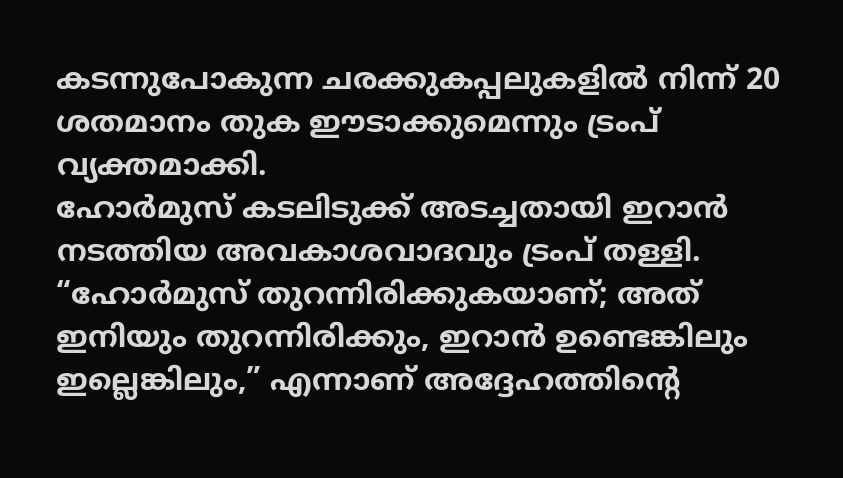കടന്നുപോകുന്ന ചരക്കുകപ്പലുകളിൽ നിന്ന് 20 ശതമാനം തുക ഈടാക്കുമെന്നും ട്രംപ് വ്യക്തമാക്കി.
ഹോർമുസ് കടലിടുക്ക് അടച്ചതായി ഇറാൻ നടത്തിയ അവകാശവാദവും ട്രംപ് തള്ളി. “ഹോർമുസ് തുറന്നിരിക്കുകയാണ്; അത് ഇനിയും തുറന്നിരിക്കും, ഇറാൻ ഉണ്ടെങ്കിലും ഇല്ലെങ്കിലും,” എന്നാണ് അദ്ദേഹത്തിന്റെ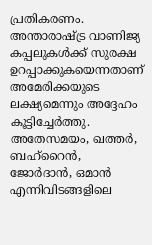പ്രതികരണം. അന്താരാഷ്ട്ര വാണിജ്യ കപ്പലുകൾക്ക് സുരക്ഷ ഉറപ്പാക്കുകയെന്നതാണ് അമേരിക്കയുടെ ലക്ഷ്യമെന്നും അദ്ദേഹം കൂട്ടിച്ചേർത്തു.
അതേസമയം, ഖത്തർ, ബഹ്റൈൻ, ജോർദാൻ, ഒമാൻ എന്നിവിടങ്ങളിലെ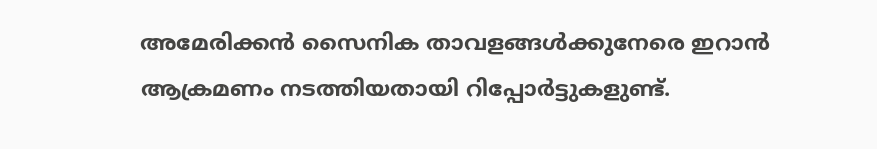അമേരിക്കൻ സൈനിക താവളങ്ങൾക്കുനേരെ ഇറാൻ ആക്രമണം നടത്തിയതായി റിപ്പോർട്ടുകളുണ്ട്.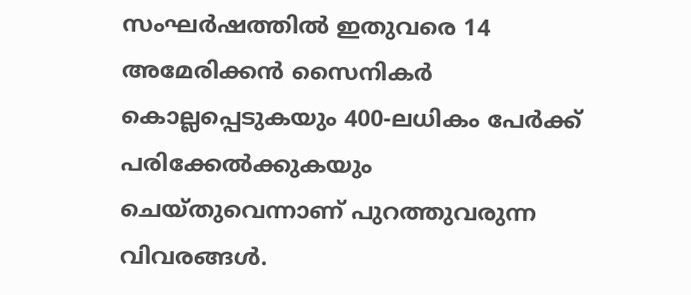സംഘർഷത്തിൽ ഇതുവരെ 14 അമേരിക്കൻ സൈനികർ കൊല്ലപ്പെടുകയും 400-ലധികം പേർക്ക് പരിക്കേൽക്കുകയും ചെയ്തുവെന്നാണ് പുറത്തുവരുന്ന വിവരങ്ങൾ.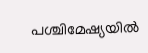പശ്ചിമേഷ്യയിൽ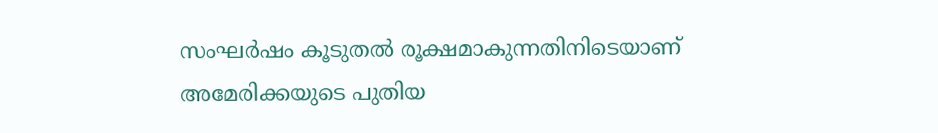സംഘർഷം കൂടുതൽ രൂക്ഷമാകുന്നതിനിടെയാണ് അമേരിക്കയുടെ പുതിയ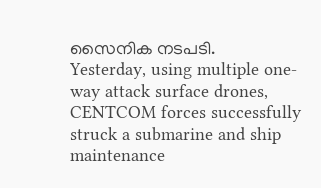സൈനിക നടപടി.
Yesterday, using multiple one-way attack surface drones, CENTCOM forces successfully struck a submarine and ship maintenance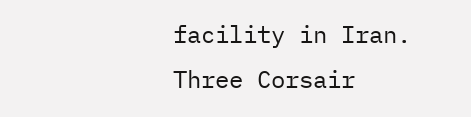facility in Iran. Three Corsair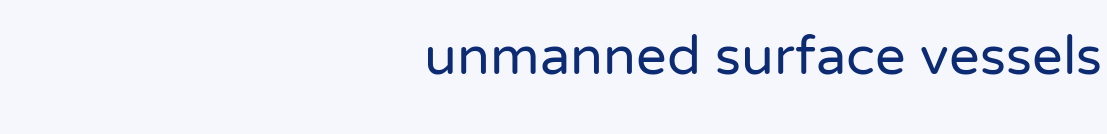unmanned surface vessels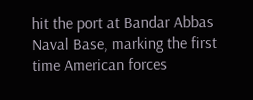hit the port at Bandar Abbas Naval Base, marking the first time American forces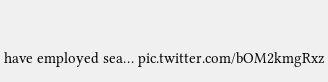have employed sea… pic.twitter.com/bOM2kmgRxz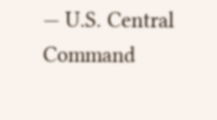— U.S. Central Command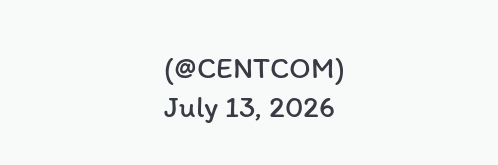(@CENTCOM) July 13, 2026